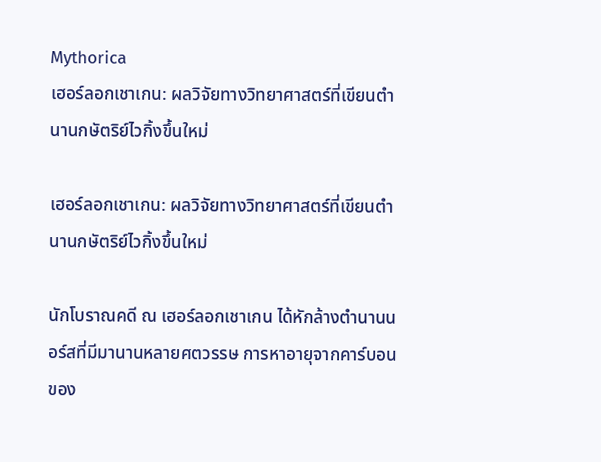Mythorica
เฮอร์ลอกเชาเกน: ผลวิจัยทางวิทยาศาสตร์ที่เขียนตำนานกษัตริย์ไวกิ้งขึ้นใหม่

เฮอร์ลอกเชาเกน: ผลวิจัยทางวิทยาศาสตร์ที่เขียนตำนานกษัตริย์ไวกิ้งขึ้นใหม่

นักโบราณคดี ณ เฮอร์ลอกเชาเกน ได้หักล้างตำนานนอร์สที่มีมานานหลายศตวรรษ การหาอายุจากคาร์บอนของ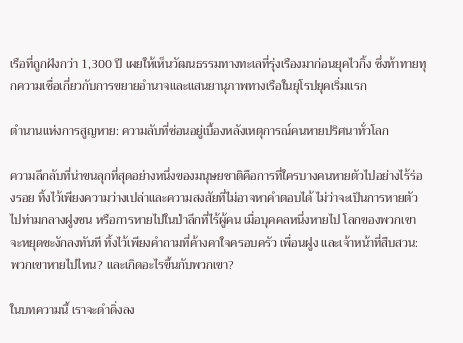เรือที่ถูกฝังกว่า 1,300 ปี เผยให้เห็นวัฒนธรรมทางทะเลที่รุ่งเรืองมาก่อนยุคไวกิ้ง ซึ่งท้าทายทุกความเชื่อเกี่ยวกับการขยายอำนาจและแสนยานุภาพทางเรือในยุโรปยุคเริ่มแรก

ตำนานแห่งการสูญหาย: ความลับที่ซ่อนอยู่เบื้องหลังเหตุการณ์คนหายปริศนาทั่วโลก

ความลึกลับที่น่าขนลุกที่สุดอย่างหนึ่งของมนุษยชาติคือการที่ใครบางคนหายตัวไปอย่างไร้ร่องรอย ทิ้งไว้เพียงความว่างเปล่าและความสงสัยที่ไม่อาจหาคำตอบได้ ไม่ว่าจะเป็นการหายตัวไปท่ามกลางฝูงชน หรือการหายไปในป่าลึกที่ไร้ผู้คน เมื่อบุคคลหนึ่งหายไป โลกของพวกเขาจะหยุดชะงักลงทันที ทิ้งไว้เพียงคำถามที่ค้างคาใจครอบครัว เพื่อนฝูง และเจ้าหน้าที่สืบสวน: พวกเขาหายไปไหน? และเกิดอะไรขึ้นกับพวกเขา?

ในบทความนี้ เราจะดำดิ่งลง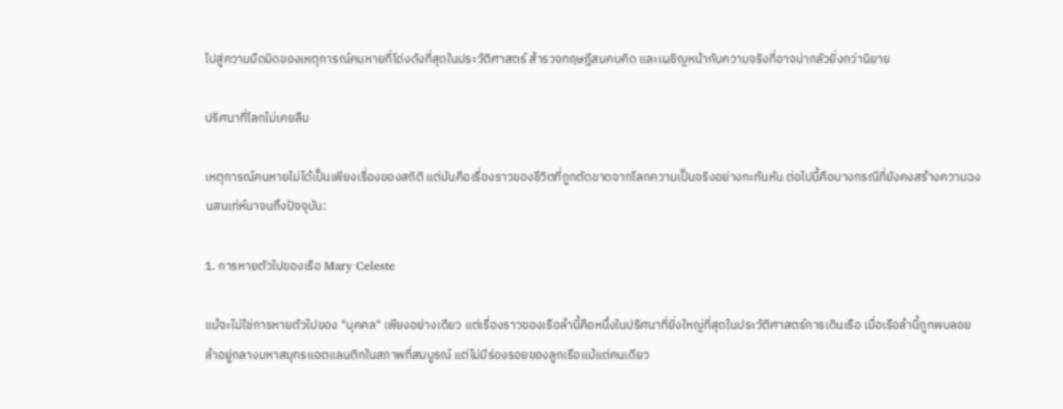ไปสู่ความมืดมิดของเหตุการณ์คนหายที่โด่งดังที่สุดในประวัติศาสตร์ สำรวจทฤษฎีสมคบคิด และเผชิญหน้ากับความจริงที่อาจน่ากลัวยิ่งกว่านิยาย

ปริศนาที่โลกไม่เคยลืม

เหตุการณ์คนหายไม่ได้เป็นเพียงเรื่องของสถิติ แต่มันคือเรื่องราวของชีวิตที่ถูกตัดขาดจากโลกความเป็นจริงอย่างกะทันหัน ต่อไปนี้คือบางกรณีที่ยังคงสร้างความฉงนสนเท่ห์มาจนถึงปัจจุบัน:

1. การหายตัวไปของเรือ Mary Celeste

แม้จะไม่ใช่การหายตัวไปของ "บุคคล" เพียงอย่างเดียว แต่เรื่องราวของเรือลำนี้คือหนึ่งในปริศนาที่ยิ่งใหญ่ที่สุดในประวัติศาสตร์การเดินเรือ เมื่อเรือลำนี้ถูกพบลอยลำอยู่กลางมหาสมุทรแอตแลนติกในสภาพที่สมบูรณ์ แต่ไม่มีร่องรอยของลูกเรือแม้แต่คนเดียว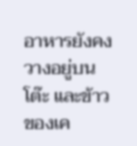อาหารยังคงวางอยู่บนโต๊ะ และข้าวของเค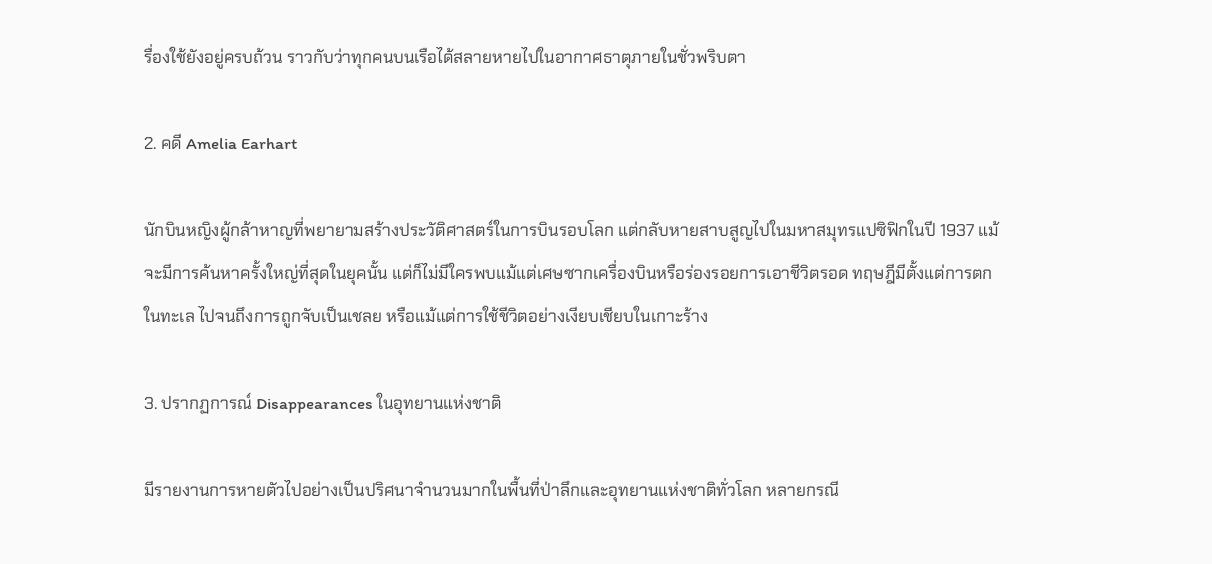รื่องใช้ยังอยู่ครบถ้วน ราวกับว่าทุกคนบนเรือได้สลายหายไปในอากาศธาตุภายในชั่วพริบตา

2. คดี Amelia Earhart

นักบินหญิงผู้กล้าหาญที่พยายามสร้างประวัติศาสตร์ในการบินรอบโลก แต่กลับหายสาบสูญไปในมหาสมุทรแปซิฟิกในปี 1937 แม้จะมีการค้นหาครั้งใหญ่ที่สุดในยุคนั้น แต่ก็ไม่มีใครพบแม้แต่เศษซากเครื่องบินหรือร่องรอยการเอาชีวิตรอด ทฤษฎีมีตั้งแต่การตกในทะเล ไปจนถึงการถูกจับเป็นเชลย หรือแม้แต่การใช้ชีวิตอย่างเงียบเชียบในเกาะร้าง

3. ปรากฏการณ์ Disappearances ในอุทยานแห่งชาติ

มีรายงานการหายตัวไปอย่างเป็นปริศนาจำนวนมากในพื้นที่ป่าลึกและอุทยานแห่งชาติทั่วโลก หลายกรณี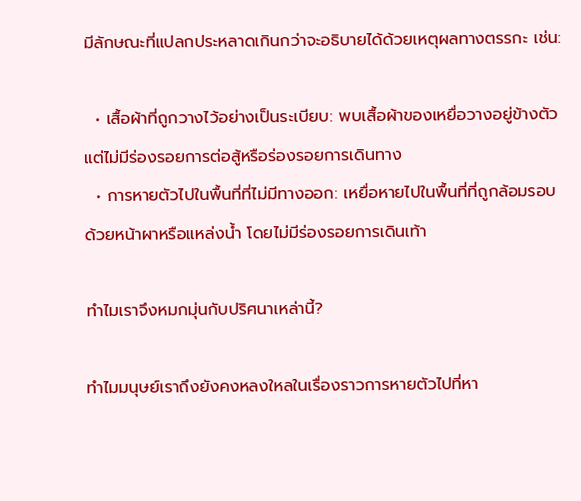มีลักษณะที่แปลกประหลาดเกินกว่าจะอธิบายได้ด้วยเหตุผลทางตรรกะ เช่น:

  • เสื้อผ้าที่ถูกวางไว้อย่างเป็นระเบียบ: พบเสื้อผ้าของเหยื่อวางอยู่ข้างตัว แต่ไม่มีร่องรอยการต่อสู้หรือร่องรอยการเดินทาง
  • การหายตัวไปในพื้นที่ที่ไม่มีทางออก: เหยื่อหายไปในพื้นที่ที่ถูกล้อมรอบด้วยหน้าผาหรือแหล่งน้ำ โดยไม่มีร่องรอยการเดินเท้า

ทำไมเราจึงหมกมุ่นกับปริศนาเหล่านี้?

ทำไมมนุษย์เราถึงยังคงหลงใหลในเรื่องราวการหายตัวไปที่หา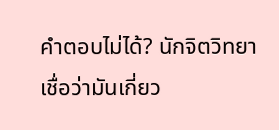คำตอบไม่ได้? นักจิตวิทยาเชื่อว่ามันเกี่ยว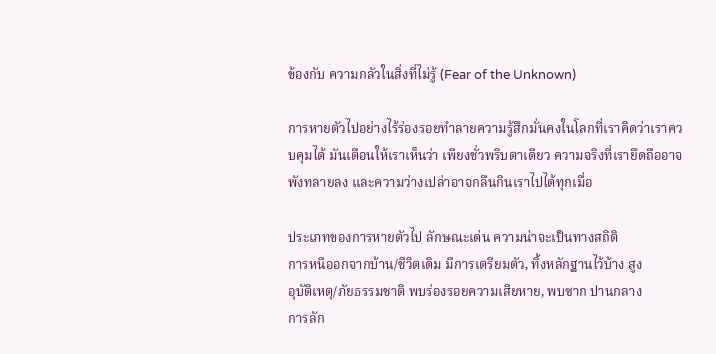ข้องกับ ความกลัวในสิ่งที่ไม่รู้ (Fear of the Unknown)

การหายตัวไปอย่างไร้ร่องรอยทำลายความรู้สึกมั่นคงในโลกที่เราคิดว่าเราควบคุมได้ มันเตือนให้เราเห็นว่า เพียงชั่วพริบตาเดียว ความจริงที่เรายึดถืออาจพังทลายลง และความว่างเปล่าอาจกลืนกินเราไปได้ทุกเมื่อ

ประเภทของการหายตัวไป ลักษณะเด่น ความน่าจะเป็นทางสถิติ
การหนีออกจากบ้าน/ชีวิตเดิม มีการเตรียมตัว, ทิ้งหลักฐานไว้บ้าง สูง
อุบัติเหตุ/ภัยธรรมชาติ พบร่องรอยความเสียหาย, พบซาก ปานกลาง
การลัก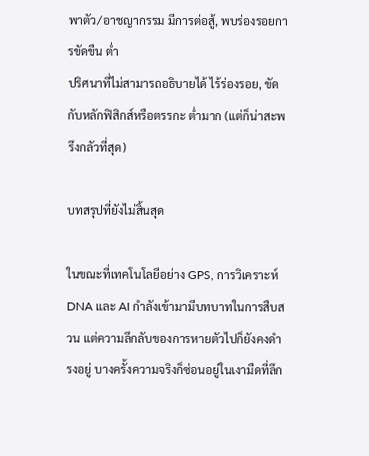พาตัว/อาชญากรรม มีการต่อสู้, พบร่องรอยการขัดขืน ต่ำ
ปริศนาที่ไม่สามารถอธิบายได้ ไร้ร่องรอย, ขัดกับหลักฟิสิกส์หรือตรรกะ ต่ำมาก (แต่ก็น่าสะพรึงกลัวที่สุด)

บทสรุปที่ยังไม่สิ้นสุด

ในขณะที่เทคโนโลยีอย่าง GPS, การวิเคราะห์ DNA และ AI กำลังเข้ามามีบทบาทในการสืบสวน แต่ความลึกลับของการหายตัวไปก็ยังคงดำรงอยู่ บางครั้งความจริงก็ซ่อนอยู่ในเงามืดที่ลึก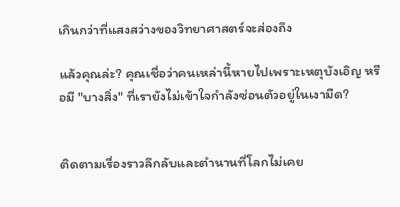เกินกว่าที่แสงสว่างของวิทยาศาสตร์จะส่องถึง

แล้วคุณล่ะ? คุณเชื่อว่าคนเหล่านี้หายไปเพราะเหตุบังเอิญ หรือมี "บางสิ่ง" ที่เรายังไม่เข้าใจกำลังซ่อนตัวอยู่ในเงามืด?


ติดตามเรื่องราวลึกลับและตำนานที่โลกไม่เคย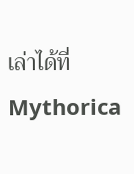เล่าได้ที่ Mythorica